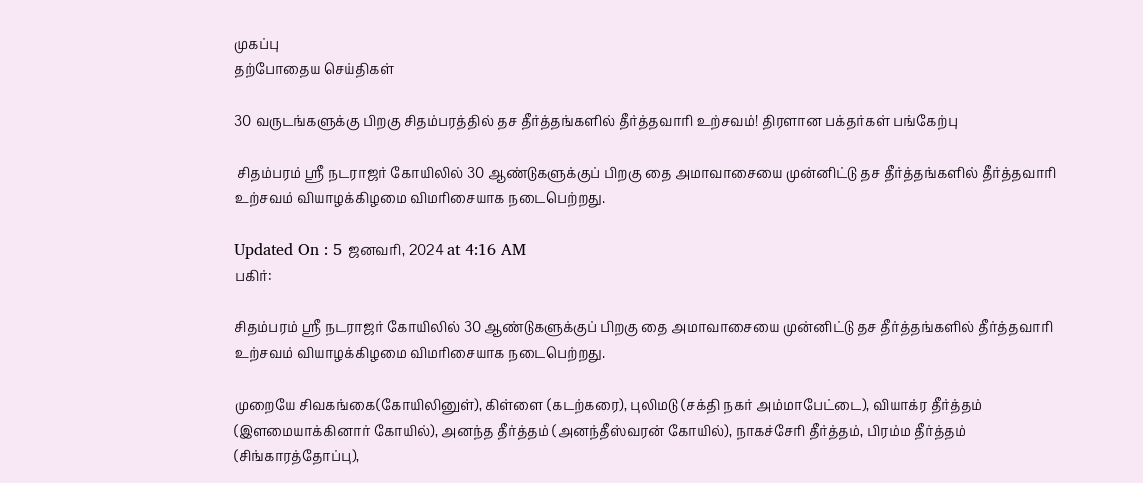முகப்பு
தற்போதைய செய்திகள்

30 வருடங்களுக்கு பிறகு சிதம்பரத்தில் தச தீர்த்தங்களில் தீர்த்தவாரி உற்சவம்! திரளான பக்தர்கள் பங்கேற்பு

 சிதம்பரம் ஸ்ரீ நடராஜர் கோயிலில் 30 ஆண்டுகளுக்குப் பிறகு தை அமாவாசையை முன்னிட்டு தச தீர்த்தங்களில் தீர்த்தவாரி உற்சவம் வியாழக்கிழமை விமரிசையாக நடைபெற்றது.

Updated On : 5 ஜனவரி, 2024 at 4:16 AM
பகிர்:

சிதம்பரம் ஸ்ரீ நடராஜர் கோயிலில் 30 ஆண்டுகளுக்குப் பிறகு தை அமாவாசையை முன்னிட்டு தச தீர்த்தங்களில் தீர்த்தவாரி உற்சவம் வியாழக்கிழமை விமரிசையாக நடைபெற்றது.

முறையே சிவகங்கை(கோயிலினுள்), கிள்ளை (கடற்கரை), புலிமடு (சக்தி நகர் அம்மாபேட்டை), வியாக்ர தீர்த்தம் (இளமையாக்கினார் கோயில்), அனந்த தீர்த்தம் (அனந்தீஸ்வரன் கோயில்), நாகச்சேரி தீர்த்தம், பிரம்ம தீர்த்தம் (சிங்காரத்தோப்பு),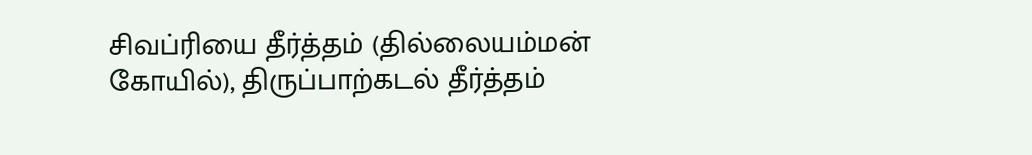சிவப்ரியை தீர்த்தம் (தில்லையம்மன் கோயில்), திருப்பாற்கடல் தீர்த்தம்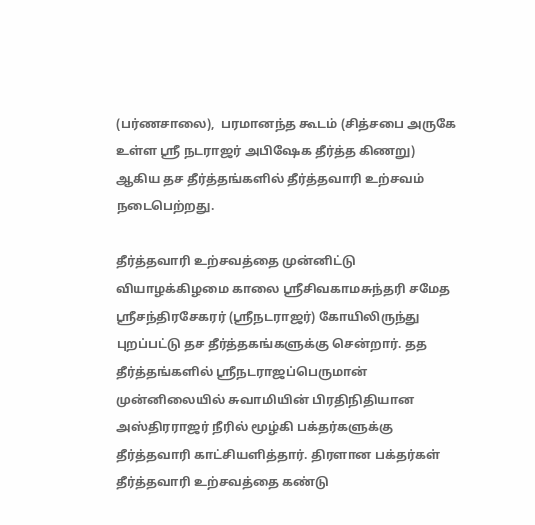(பர்ணசாலை),  பரமானந்த கூடம் (சித்சபை அருகே உள்ள ஸ்ரீ நடராஜர் அபிஷேக தீர்த்த கிணறு) ஆகிய தச தீர்த்தங்களில் தீர்த்தவாரி உற்சவம் நடைபெற்றது.

தீர்த்தவாரி உற்சவத்தை முன்னிட்டு வியாழக்கிழமை காலை ஸ்ரீசிவகாமசுந்தரி சமேத ஸ்ரீசந்திரசேகரர் (ஸ்ரீநடராஜர்) கோயிலிருந்து புறப்பட்டு தச தீர்த்தகங்களுக்கு சென்றார். தத தீர்த்தங்களில் ஸ்ரீநடராஜப்பெருமான் முன்னிலையில் சுவாமியின் பிரதிநிதியான அஸ்திரராஜர் நீரில் மூழ்கி பக்தர்களுக்கு தீர்த்தவாரி காட்சியளித்தார். திரளான பக்தர்கள் தீர்த்தவாரி உற்சவத்தை கண்டு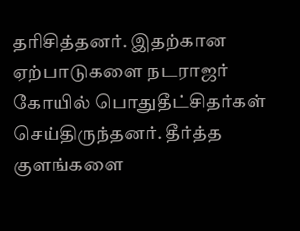தரிசித்தனர். இதற்கான ஏற்பாடுகளை நடராஜர் கோயில் பொதுதீட்சிதர்கள் செய்திருந்தனர். தீர்த்த குளங்களை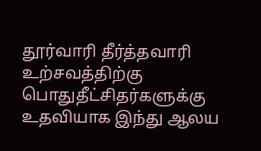தூர்வாரி தீர்த்தவாரி உற்சவத்திற்கு பொதுதீட்சிதர்களுக்கு உதவியாக இந்து ஆலய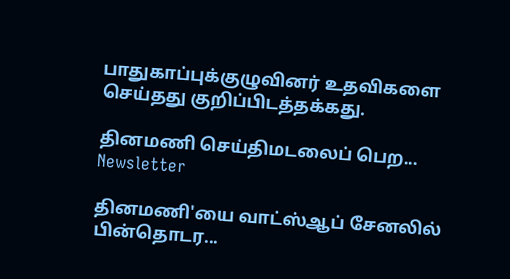பாதுகாப்புக்குழுவினர் உதவிகளை செய்தது குறிப்பிடத்தக்கது.

தினமணி செய்திமடலைப் பெற... Newsletter

தினமணி'யை வாட்ஸ்ஆப் சேனலில் பின்தொடர...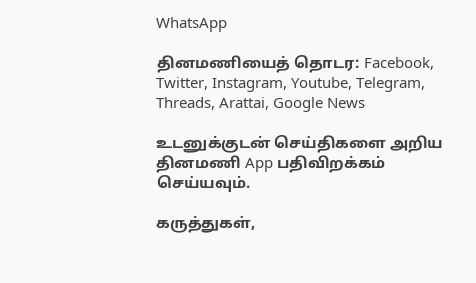WhatsApp

தினமணியைத் தொடர: Facebook, Twitter, Instagram, Youtube, Telegram, Threads, Arattai, Google News

உடனுக்குடன் செய்திகளை அறிய தினமணி App பதிவிறக்கம் செய்யவும்.

கருத்துகள்,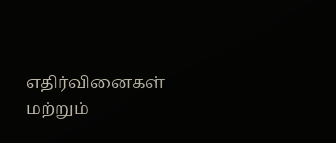எதிர்வினைகள் மற்றும்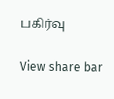பகிர்வு

View share bar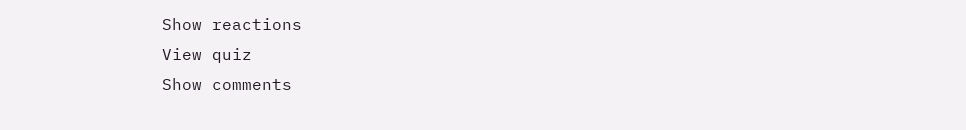Show reactions
View quiz
Show comments